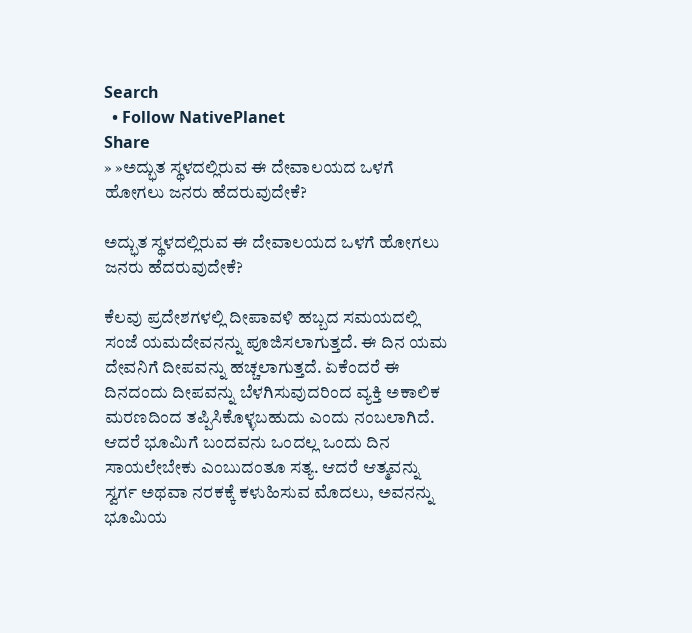Search
  • Follow NativePlanet
Share
» »ಅದ್ಭುತ ಸ್ಥಳದಲ್ಲಿರುವ ಈ ದೇವಾಲಯದ ಒಳಗೆ ಹೋಗಲು ಜನರು ಹೆದರುವುದೇಕೆ?

ಅದ್ಭುತ ಸ್ಥಳದಲ್ಲಿರುವ ಈ ದೇವಾಲಯದ ಒಳಗೆ ಹೋಗಲು ಜನರು ಹೆದರುವುದೇಕೆ?

ಕೆಲವು ಪ್ರದೇಶಗಳಲ್ಲಿ ದೀಪಾವಳಿ ಹಬ್ಬದ ಸಮಯದಲ್ಲಿ ಸಂಜೆ ಯಮದೇವನನ್ನು ಪೂಜಿಸಲಾಗುತ್ತದೆ. ಈ ದಿನ ಯಮ ದೇವನಿಗೆ ದೀಪವನ್ನು ಹಚ್ಚಲಾಗುತ್ತದೆ. ಏಕೆಂದರೆ ಈ ದಿನದಂದು ದೀಪವನ್ನು ಬೆಳಗಿಸುವುದರಿಂದ ವ್ಯಕ್ತಿ ಅಕಾಲಿಕ ಮರಣದಿಂದ ತಪ್ಪಿಸಿಕೊಳ್ಳಬಹುದು ಎಂದು ನಂಬಲಾಗಿದೆ. ಆದರೆ ಭೂಮಿಗೆ ಬಂದವನು ಒಂದಲ್ಲ ಒಂದು ದಿನ ಸಾಯಲೇಬೇಕು ಎಂಬುದಂತೂ ಸತ್ಯ. ಆದರೆ ಆತ್ಮವನ್ನು ಸ್ವರ್ಗ ಅಥವಾ ನರಕಕ್ಕೆ ಕಳುಹಿಸುವ ಮೊದಲು, ಅವನನ್ನು ಭೂಮಿಯ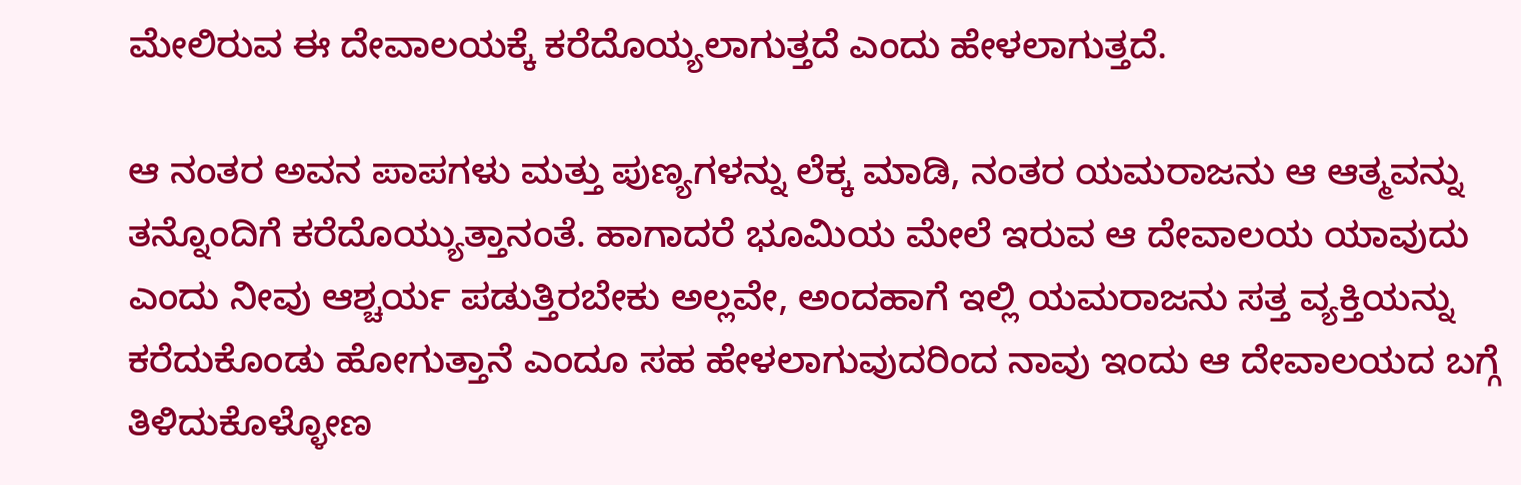ಮೇಲಿರುವ ಈ ದೇವಾಲಯಕ್ಕೆ ಕರೆದೊಯ್ಯಲಾಗುತ್ತದೆ ಎಂದು ಹೇಳಲಾಗುತ್ತದೆ.

ಆ ನಂತರ ಅವನ ಪಾಪಗಳು ಮತ್ತು ಪುಣ್ಯಗಳನ್ನು ಲೆಕ್ಕ ಮಾಡಿ, ನಂತರ ಯಮರಾಜನು ಆ ಆತ್ಮವನ್ನು ತನ್ನೊಂದಿಗೆ ಕರೆದೊಯ್ಯುತ್ತಾನಂತೆ. ಹಾಗಾದರೆ ಭೂಮಿಯ ಮೇಲೆ ಇರುವ ಆ ದೇವಾಲಯ ಯಾವುದು ಎಂದು ನೀವು ಆಶ್ಚರ್ಯ ಪಡುತ್ತಿರಬೇಕು ಅಲ್ಲವೇ, ಅಂದಹಾಗೆ ಇಲ್ಲಿ ಯಮರಾಜನು ಸತ್ತ ವ್ಯಕ್ತಿಯನ್ನು ಕರೆದುಕೊಂಡು ಹೋಗುತ್ತಾನೆ ಎಂದೂ ಸಹ ಹೇಳಲಾಗುವುದರಿಂದ ನಾವು ಇಂದು ಆ ದೇವಾಲಯದ ಬಗ್ಗೆ ತಿಳಿದುಕೊಳ್ಳೋಣ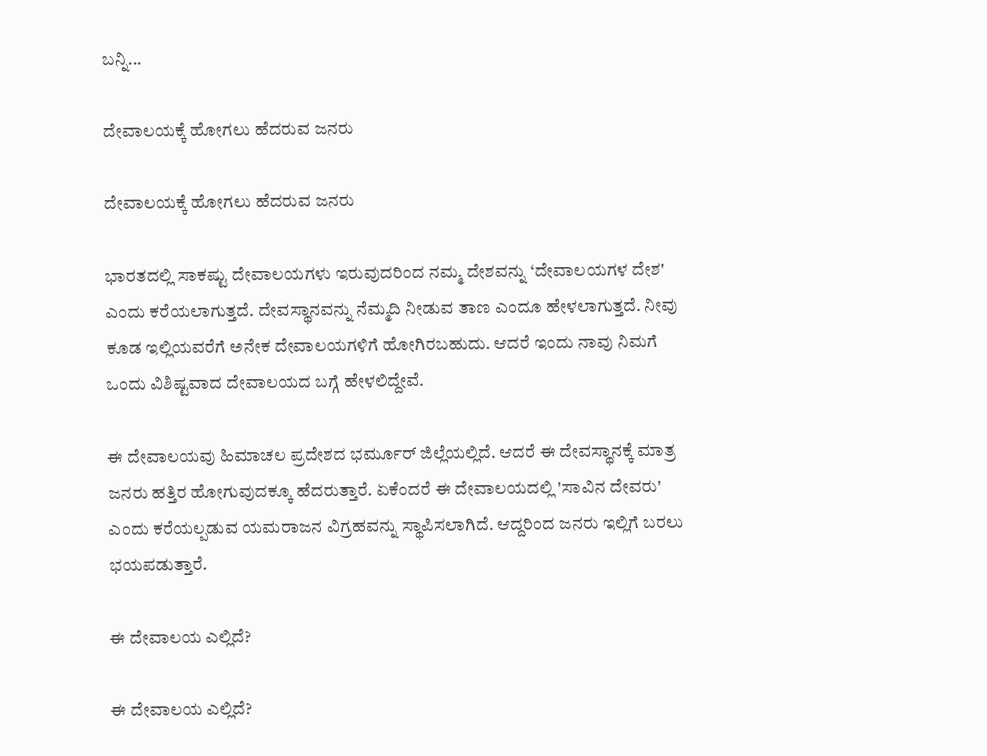ಬನ್ನಿ...

ದೇವಾಲಯಕ್ಕೆ ಹೋಗಲು ಹೆದರುವ ಜನರು

ದೇವಾಲಯಕ್ಕೆ ಹೋಗಲು ಹೆದರುವ ಜನರು

ಭಾರತದಲ್ಲಿ ಸಾಕಷ್ಟು ದೇವಾಲಯಗಳು ಇರುವುದರಿಂದ ನಮ್ಮ ದೇಶವನ್ನು ‘ದೇವಾಲಯಗಳ ದೇಶ' ಎಂದು ಕರೆಯಲಾಗುತ್ತದೆ. ದೇವಸ್ಥಾನವನ್ನು ನೆಮ್ಮದಿ ನೀಡುವ ತಾಣ ಎಂದೂ ಹೇಳಲಾಗುತ್ತದೆ. ನೀವು ಕೂಡ ಇಲ್ಲಿಯವರೆಗೆ ಅನೇಕ ದೇವಾಲಯಗಳಿಗೆ ಹೋಗಿರಬಹುದು. ಆದರೆ ಇಂದು ನಾವು ನಿಮಗೆ ಒಂದು ವಿಶಿಷ್ಟವಾದ ದೇವಾಲಯದ ಬಗ್ಗೆ ಹೇಳಲಿದ್ದೇವೆ.

ಈ ದೇವಾಲಯವು ಹಿಮಾಚಲ ಪ್ರದೇಶದ ಭರ್ಮೂರ್ ಜಿಲ್ಲೆಯಲ್ಲಿದೆ. ಆದರೆ ಈ ದೇವಸ್ಥಾನಕ್ಕೆ ಮಾತ್ರ ಜನರು ಹತ್ತಿರ ಹೋಗುವುದಕ್ಕೂ ಹೆದರುತ್ತಾರೆ. ಏಕೆಂದರೆ ಈ ದೇವಾಲಯದಲ್ಲಿ 'ಸಾವಿನ ದೇವರು' ಎಂದು ಕರೆಯಲ್ಪಡುವ ಯಮರಾಜನ ವಿಗ್ರಹವನ್ನು ಸ್ಥಾಪಿಸಲಾಗಿದೆ. ಆದ್ದರಿಂದ ಜನರು ಇಲ್ಲಿಗೆ ಬರಲು ಭಯಪಡುತ್ತಾರೆ.

ಈ ದೇವಾಲಯ ಎಲ್ಲಿದೆ?

ಈ ದೇವಾಲಯ ಎಲ್ಲಿದೆ?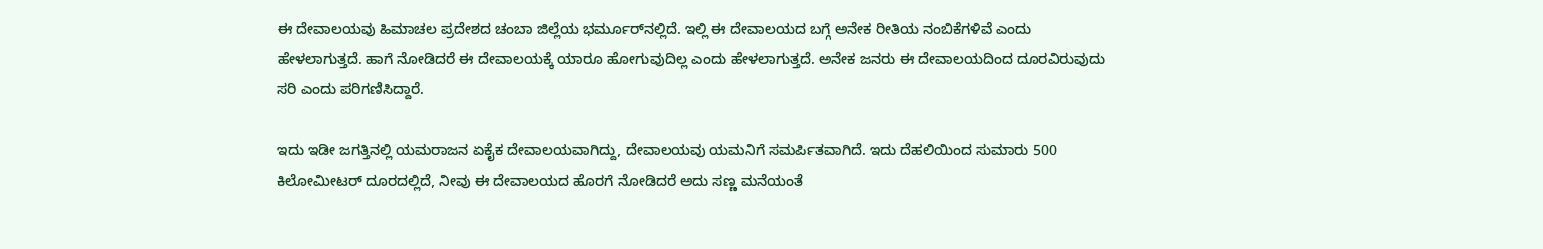ಈ ದೇವಾಲಯವು ಹಿಮಾಚಲ ಪ್ರದೇಶದ ಚಂಬಾ ಜಿಲ್ಲೆಯ ಭರ್ಮೂರ್‌ನಲ್ಲಿದೆ. ಇಲ್ಲಿ ಈ ದೇವಾಲಯದ ಬಗ್ಗೆ ಅನೇಕ ರೀತಿಯ ನಂಬಿಕೆಗಳಿವೆ ಎಂದು ಹೇಳಲಾಗುತ್ತದೆ. ಹಾಗೆ ನೋಡಿದರೆ ಈ ದೇವಾಲಯಕ್ಕೆ ಯಾರೂ ಹೋಗುವುದಿಲ್ಲ ಎಂದು ಹೇಳಲಾಗುತ್ತದೆ. ಅನೇಕ ಜನರು ಈ ದೇವಾಲಯದಿಂದ ದೂರವಿರುವುದು ಸರಿ ಎಂದು ಪರಿಗಣಿಸಿದ್ದಾರೆ.

ಇದು ಇಡೀ ಜಗತ್ತಿನಲ್ಲಿ ಯಮರಾಜನ ಏಕೈಕ ದೇವಾಲಯವಾಗಿದ್ದು, ದೇವಾಲಯವು ಯಮನಿಗೆ ಸಮರ್ಪಿತವಾಗಿದೆ. ಇದು ದೆಹಲಿಯಿಂದ ಸುಮಾರು 500 ಕಿಲೋಮೀಟರ್ ದೂರದಲ್ಲಿದೆ, ನೀವು ಈ ದೇವಾಲಯದ ಹೊರಗೆ ನೋಡಿದರೆ ಅದು ಸಣ್ಣ ಮನೆಯಂತೆ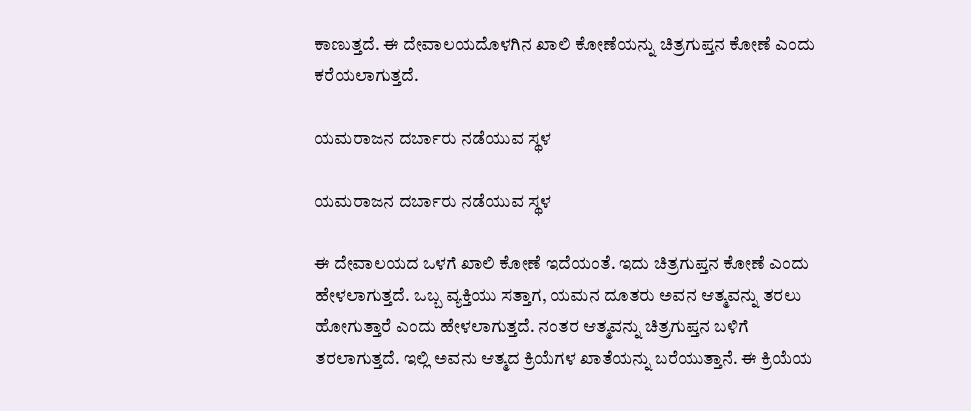ಕಾಣುತ್ತದೆ. ಈ ದೇವಾಲಯದೊಳಗಿನ ಖಾಲಿ ಕೋಣೆಯನ್ನು ಚಿತ್ರಗುಪ್ತನ ಕೋಣೆ ಎಂದು ಕರೆಯಲಾಗುತ್ತದೆ.

ಯಮರಾಜನ ದರ್ಬಾರು ನಡೆಯುವ ಸ್ಥಳ

ಯಮರಾಜನ ದರ್ಬಾರು ನಡೆಯುವ ಸ್ಥಳ

ಈ ದೇವಾಲಯದ ಒಳಗೆ ಖಾಲಿ ಕೋಣೆ ಇದೆಯಂತೆ. ಇದು ಚಿತ್ರಗುಪ್ತನ ಕೋಣೆ ಎಂದು ಹೇಳಲಾಗುತ್ತದೆ. ಒಬ್ಬ ವ್ಯಕ್ತಿಯು ಸತ್ತಾಗ, ಯಮನ ದೂತರು ಅವನ ಆತ್ಮವನ್ನು ತರಲು ಹೋಗುತ್ತಾರೆ ಎಂದು ಹೇಳಲಾಗುತ್ತದೆ. ನಂತರ ಆತ್ಮವನ್ನು ಚಿತ್ರಗುಪ್ತನ ಬಳಿಗೆ ತರಲಾಗುತ್ತದೆ. ಇಲ್ಲಿ ಅವನು ಆತ್ಮದ ಕ್ರಿಯೆಗಳ ಖಾತೆಯನ್ನು ಬರೆಯುತ್ತಾನೆ. ಈ ಕ್ರಿಯೆಯ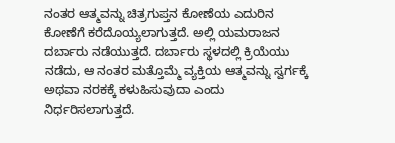ನಂತರ ಆತ್ಮವನ್ನು ಚಿತ್ರಗುಪ್ತನ ಕೋಣೆಯ ಎದುರಿನ ಕೋಣೆಗೆ ಕರೆದೊಯ್ಯಲಾಗುತ್ತದೆ. ಅಲ್ಲಿ ಯಮರಾಜನ ದರ್ಬಾರು ನಡೆಯುತ್ತದೆ. ದರ್ಬಾರು ಸ್ಥಳದಲ್ಲಿ ಕ್ರಿಯೆಯು ನಡೆದು, ಆ ನಂತರ ಮತ್ತೊಮ್ಮೆ ವ್ಯಕ್ತಿಯ ಆತ್ಮವನ್ನು ಸ್ವರ್ಗಕ್ಕೆ ಅಥವಾ ನರಕಕ್ಕೆ ಕಳುಹಿಸುವುದಾ ಎಂದು ನಿರ್ಧರಿಸಲಾಗುತ್ತದೆ.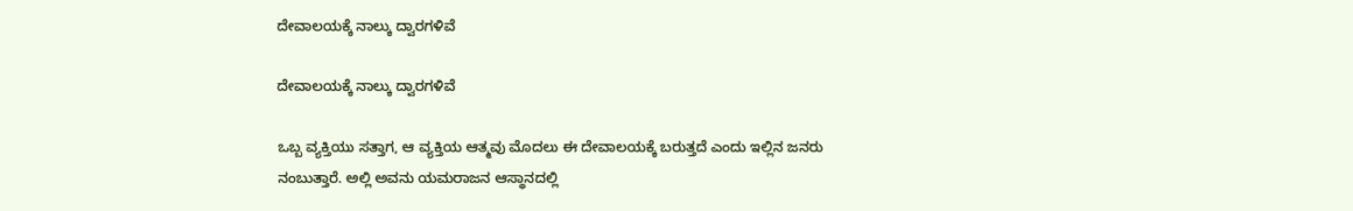ದೇವಾಲಯಕ್ಕೆ ನಾಲ್ಕು ದ್ವಾರಗಳಿವೆ

ದೇವಾಲಯಕ್ಕೆ ನಾಲ್ಕು ದ್ವಾರಗಳಿವೆ

ಒಬ್ಬ ವ್ಯಕ್ತಿಯು ಸತ್ತಾಗ, ಆ ವ್ಯಕ್ತಿಯ ಆತ್ಮವು ಮೊದಲು ಈ ದೇವಾಲಯಕ್ಕೆ ಬರುತ್ತದೆ ಎಂದು ಇಲ್ಲಿನ ಜನರು ನಂಬುತ್ತಾರೆ. ಅಲ್ಲಿ ಅವನು ಯಮರಾಜನ ಆಸ್ಥಾನದಲ್ಲಿ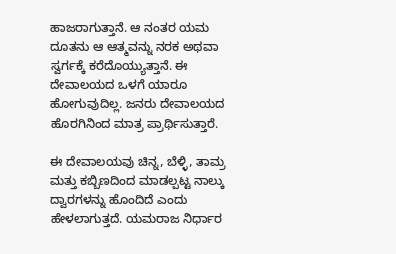ಹಾಜರಾಗುತ್ತಾನೆ. ಆ ನಂತರ ಯಮ ದೂತನು ಆ ಆತ್ಮವನ್ನು ನರಕ ಅಥವಾ ಸ್ವರ್ಗಕ್ಕೆ ಕರೆದೊಯ್ಯುತ್ತಾನೆ. ಈ ದೇವಾಲಯದ ಒಳಗೆ ಯಾರೂ ಹೋಗುವುದಿಲ್ಲ. ಜನರು ದೇವಾಲಯದ ಹೊರಗಿನಿಂದ ಮಾತ್ರ ಪ್ರಾರ್ಥಿಸುತ್ತಾರೆ.

ಈ ದೇವಾಲಯವು ಚಿನ್ನ, ಬೆಳ್ಳಿ, ತಾಮ್ರ ಮತ್ತು ಕಬ್ಬಿಣದಿಂದ ಮಾಡಲ್ಪಟ್ಟ ನಾಲ್ಕು ದ್ವಾರಗಳನ್ನು ಹೊಂದಿದೆ ಎಂದು ಹೇಳಲಾಗುತ್ತದೆ. ಯಮರಾಜ ನಿರ್ಧಾರ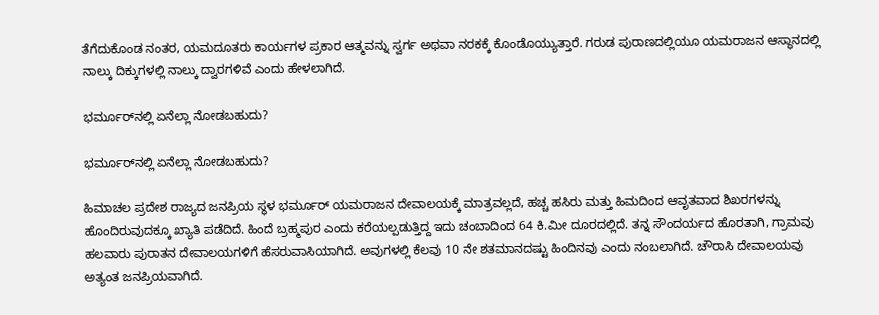ತೆಗೆದುಕೊಂಡ ನಂತರ, ಯಮದೂತರು ಕಾರ್ಯಗಳ ಪ್ರಕಾರ ಆತ್ಮವನ್ನು ಸ್ವರ್ಗ ಅಥವಾ ನರಕಕ್ಕೆ ಕೊಂಡೊಯ್ಯುತ್ತಾರೆ. ಗರುಡ ಪುರಾಣದಲ್ಲಿಯೂ ಯಮರಾಜನ ಆಸ್ಥಾನದಲ್ಲಿ ನಾಲ್ಕು ದಿಕ್ಕುಗಳಲ್ಲಿ ನಾಲ್ಕು ದ್ವಾರಗಳಿವೆ ಎಂದು ಹೇಳಲಾಗಿದೆ.

ಭರ್ಮೂರ್‌ನಲ್ಲಿ ಏನೆಲ್ಲಾ ನೋಡಬಹುದು?

ಭರ್ಮೂರ್‌ನಲ್ಲಿ ಏನೆಲ್ಲಾ ನೋಡಬಹುದು?

ಹಿಮಾಚಲ ಪ್ರದೇಶ ರಾಜ್ಯದ ಜನಪ್ರಿಯ ಸ್ಥಳ ಭರ್ಮೂರ್‌ ಯಮರಾಜನ ದೇವಾಲಯಕ್ಕೆ ಮಾತ್ರವಲ್ಲದೆ, ಹಚ್ಚ ಹಸಿರು ಮತ್ತು ಹಿಮದಿಂದ ಆವೃತವಾದ ಶಿಖರಗಳನ್ನು ಹೊಂದಿರುವುದಕ್ಕೂ ಖ್ಯಾತಿ ಪಡೆದಿದೆ. ಹಿಂದೆ ಬ್ರಹ್ಮಪುರ ಎಂದು ಕರೆಯಲ್ಪಡುತ್ತಿದ್ದ ಇದು ಚಂಬಾದಿಂದ 64 ಕಿ.ಮೀ ದೂರದಲ್ಲಿದೆ. ತನ್ನ ಸೌಂದರ್ಯದ ಹೊರತಾಗಿ, ಗ್ರಾಮವು ಹಲವಾರು ಪುರಾತನ ದೇವಾಲಯಗಳಿಗೆ ಹೆಸರುವಾಸಿಯಾಗಿದೆ. ಅವುಗಳಲ್ಲಿ ಕೆಲವು 10 ನೇ ಶತಮಾನದಷ್ಟು ಹಿಂದಿನವು ಎಂದು ನಂಬಲಾಗಿದೆ. ಚೌರಾಸಿ ದೇವಾಲಯವು ಅತ್ಯಂತ ಜನಪ್ರಿಯವಾಗಿದೆ.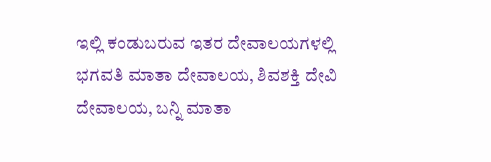ಇಲ್ಲಿ ಕಂಡುಬರುವ ಇತರ ದೇವಾಲಯಗಳಲ್ಲಿ ಭಗವತಿ ಮಾತಾ ದೇವಾಲಯ, ಶಿವಶಕ್ತಿ ದೇವಿ ದೇವಾಲಯ, ಬನ್ನಿ ಮಾತಾ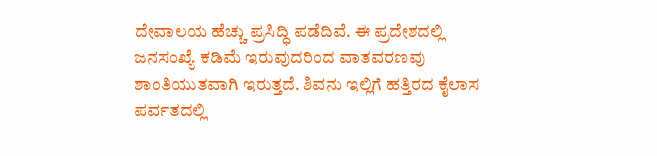ದೇವಾಲಯ ಹೆಚ್ಚು ಪ್ರಸಿದ್ಧಿ ಪಡೆದಿವೆ. ಈ ಪ್ರದೇಶದಲ್ಲಿ ಜನಸಂಖ್ಯೆ ಕಡಿಮೆ ಇರುವುದರಿಂದ ವಾತವರಣವು ಶಾಂತಿಯುತವಾಗಿ ಇರುತ್ತದೆ. ಶಿವನು ಇಲ್ಲಿಗೆ ಹತ್ತಿರದ ಕೈಲಾಸ ಪರ್ವತದಲ್ಲಿ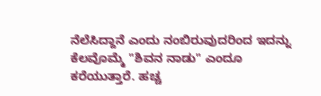ನೆಲೆಸಿದ್ದಾನೆ ಎಂದು ನಂಬಿರುವುದರಿಂದ ಇದನ್ನು ಕೆಲವೊಮ್ಮೆ "ಶಿವನ ನಾಡು" ಎಂದೂ ಕರೆಯುತ್ತಾರೆ. ಹಚ್ಚ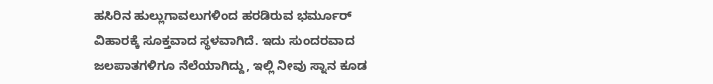ಹಸಿರಿನ ಹುಲ್ಲುಗಾವಲುಗಳಿಂದ ಹರಡಿರುವ ಭರ್ಮೂರ್‌ ವಿಹಾರಕ್ಕೆ ಸೂಕ್ತವಾದ ಸ್ಥಳವಾಗಿದೆ. ಇದು ಸುಂದರವಾದ ಜಲಪಾತಗಳಿಗೂ ನೆಲೆಯಾಗಿದ್ದು, ಇಲ್ಲಿ ನೀವು ಸ್ನಾನ ಕೂಡ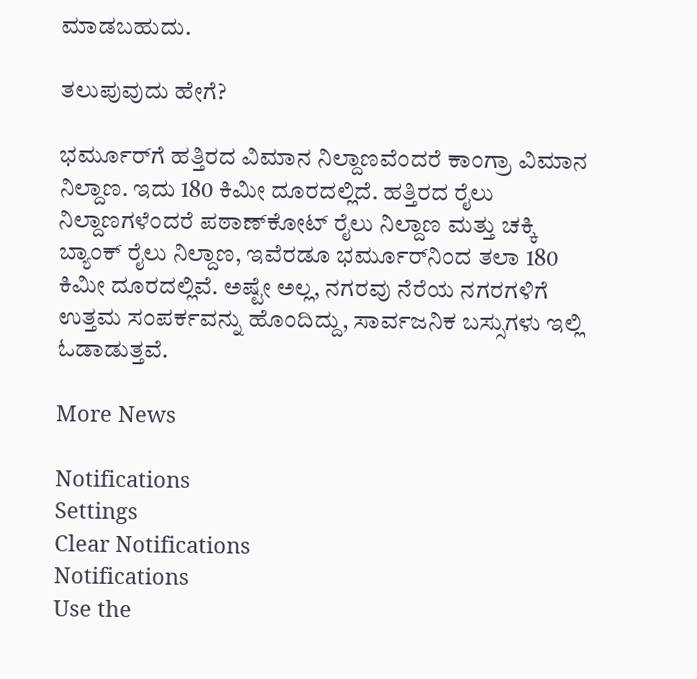ಮಾಡಬಹುದು.

ತಲುಪುವುದು ಹೇಗೆ?

ಭರ್ಮೂರ್‌ಗೆ ಹತ್ತಿರದ ವಿಮಾನ ನಿಲ್ದಾಣವೆಂದರೆ ಕಾಂಗ್ರಾ ವಿಮಾನ ನಿಲ್ದಾಣ. ಇದು 180 ಕಿಮೀ ದೂರದಲ್ಲಿದೆ. ಹತ್ತಿರದ ರೈಲು ನಿಲ್ದಾಣಗಳೆಂದರೆ ಪಠಾಣ್‌ಕೋಟ್ ರೈಲು ನಿಲ್ದಾಣ ಮತ್ತು ಚಕ್ಕಿ ಬ್ಯಾಂಕ್ ರೈಲು ನಿಲ್ದಾಣ, ಇವೆರಡೂ ಭರ್ಮೂರ್‌ನಿಂದ ತಲಾ 180 ಕಿಮೀ ದೂರದಲ್ಲಿವೆ. ಅಷ್ಟೇ ಅಲ್ಲ, ನಗರವು ನೆರೆಯ ನಗರಗಳಿಗೆ ಉತ್ತಮ ಸಂಪರ್ಕವನ್ನು ಹೊಂದಿದ್ದು, ಸಾರ್ವಜನಿಕ ಬಸ್ಸುಗಳು ಇಲ್ಲಿ ಓಡಾಡುತ್ತವೆ.

More News

Notifications
Settings
Clear Notifications
Notifications
Use the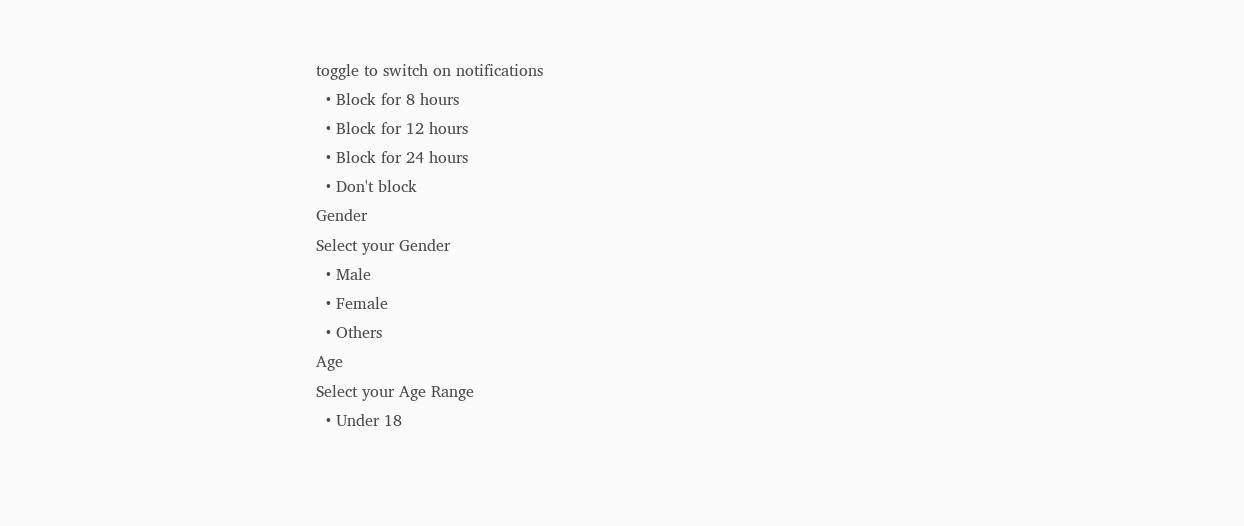toggle to switch on notifications
  • Block for 8 hours
  • Block for 12 hours
  • Block for 24 hours
  • Don't block
Gender
Select your Gender
  • Male
  • Female
  • Others
Age
Select your Age Range
  • Under 18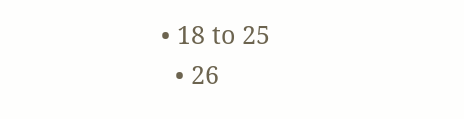• 18 to 25
  • 26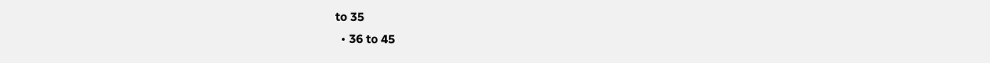to 35
  • 36 to 45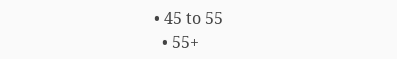• 45 to 55
  • 55+